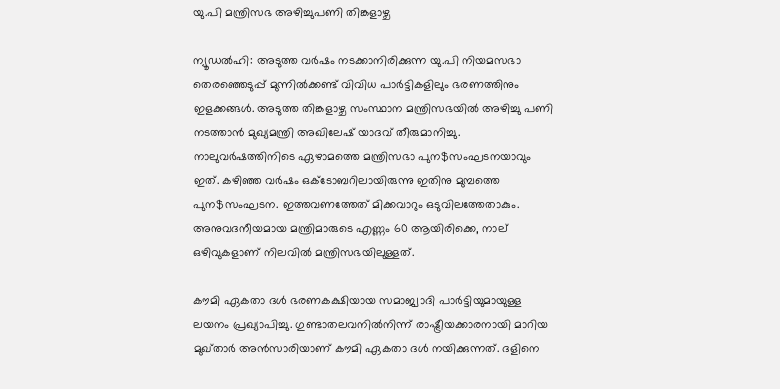യു.പി മന്ത്രിസഭ അഴിച്ചുപണി തിങ്കളാഴ്ച

ന്യൂഡല്‍ഹി: അടുത്ത വര്‍ഷം നടക്കാനിരിക്കുന്ന യു.പി നിയമസഭാ തെരഞ്ഞെടുപ്പ് മുന്നില്‍ക്കണ്ട് വിവിധ പാര്‍ട്ടികളിലും ഭരണത്തിനും ഇളക്കങ്ങള്‍. അടുത്ത തിങ്കളാഴ്ച സംസ്ഥാന മന്ത്രിസഭയില്‍ അഴിച്ചു പണി നടത്താന്‍ മുഖ്യമന്ത്രി അഖിലേഷ് യാദവ് തീരുമാനിച്ചു. നാലുവര്‍ഷത്തിനിടെ ഏഴാമത്തെ മന്ത്രിസഭാ പുന$സംഘടനയാവും ഇത്. കഴിഞ്ഞ വര്‍ഷം ഒക്ടോബറിലായിരുന്നു ഇതിനു മുമ്പത്തെ പുന$സംഘടന. ഇത്തവണത്തേത് മിക്കവാറും ഒടുവിലത്തേതാകും. അനുവദനീയമായ മന്ത്രിമാരുടെ എണ്ണം 60 ആയിരിക്കെ, നാല് ഒഴിവുകളാണ് നിലവില്‍ മന്ത്രിസഭയിലുള്ളത്.

കൗമി ഏകതാ ദള്‍ ഭരണകക്ഷിയായ സമാജ്വാദി പാര്‍ട്ടിയുമായുള്ള ലയനം പ്രഖ്യാപിച്ചു. ഗുണ്ടാതലവനില്‍നിന്ന് രാഷ്ട്രീയക്കാരനായി മാറിയ മുഖ്താര്‍ അന്‍സാരിയാണ് കൗമി ഏകതാ ദള്‍ നയിക്കുന്നത്. ദളിനെ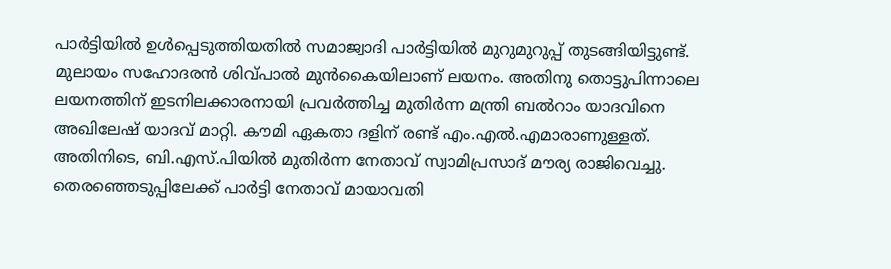പാര്‍ട്ടിയില്‍ ഉള്‍പ്പെടുത്തിയതില്‍ സമാജ്വാദി പാര്‍ട്ടിയില്‍ മുറുമുറുപ്പ് തുടങ്ങിയിട്ടുണ്ട്. മുലായം സഹോദരന്‍ ശിവ്പാല്‍ മുന്‍കൈയിലാണ് ലയനം. അതിനു തൊട്ടുപിന്നാലെ ലയനത്തിന് ഇടനിലക്കാരനായി പ്രവര്‍ത്തിച്ച മുതിര്‍ന്ന മന്ത്രി ബല്‍റാം യാദവിനെ അഖിലേഷ് യാദവ് മാറ്റി. കൗമി ഏകതാ ദളിന് രണ്ട് എം.എല്‍.എമാരാണുള്ളത്.
അതിനിടെ, ബി.എസ്.പിയില്‍ മുതിര്‍ന്ന നേതാവ് സ്വാമിപ്രസാദ് മൗര്യ രാജിവെച്ചു. തെരഞ്ഞെടുപ്പിലേക്ക് പാര്‍ട്ടി നേതാവ് മായാവതി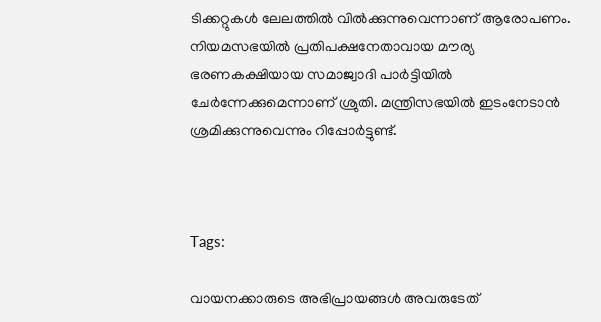ടിക്കറ്റുകള്‍ ലേലത്തില്‍ വില്‍ക്കുന്നുവെന്നാണ് ആരോപണം.  നിയമസഭയില്‍ പ്രതിപക്ഷനേതാവായ മൗര്യ ഭരണകക്ഷിയായ സമാജ്വാദി പാര്‍ട്ടിയില്‍ ചേര്‍ന്നേക്കുമെന്നാണ് ശ്രുതി. മന്ത്രിസഭയില്‍ ഇടംനേടാന്‍ ശ്രമിക്കുന്നുവെന്നും റിപ്പോര്‍ട്ടുണ്ട്.



Tags:

വായനക്കാരുടെ അഭിപ്രായങ്ങള്‍ അവരുടേത്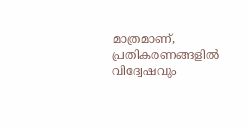മാത്രമാണ്, പ്രതികരണങ്ങളിൽ വിദ്വേഷവും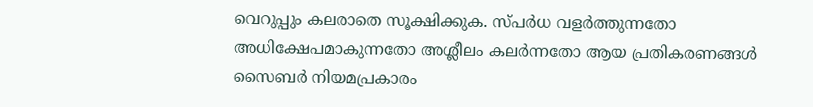വെറുപ്പും കലരാതെ സൂക്ഷിക്കുക. സ്പർധ വളർത്തുന്നതോ അധിക്ഷേപമാകുന്നതോ അശ്ലീലം കലർന്നതോ ആയ പ്രതികരണങ്ങൾ സൈബർ നിയമപ്രകാരം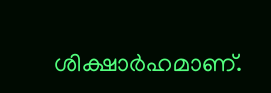ശിക്ഷാർഹമാണ്.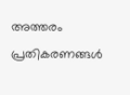അത്തരം പ്രതികരണങ്ങൾ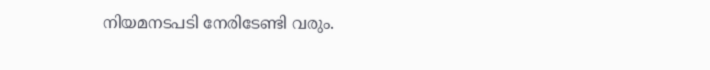നിയമനടപടി നേരിടേണ്ടി വരും.